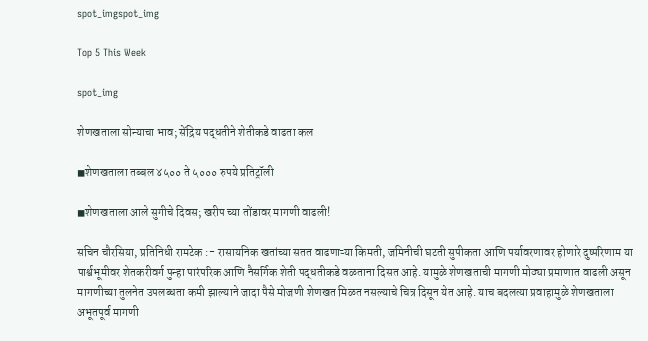spot_imgspot_img

Top 5 This Week

spot_img

शेणखताला सोन्याचा भाव; सेंद्रिय पद्धतीने शेतीकडे वाढता कल

◼शेणखताला तब्बल ४५०० ते ५००० रुपये प्रतिट्रॉली

◼शेणखताला आले सुगीचे दिवस; खरीप च्या तोंडावर मागणी वाढली!

सचिन चौरसिया, प्रतिनिधी रामटेक :- रासायनिक खतांच्या सतत वाढणाऱ्या किमती, जमिनीची घटती सुपीकता आणि पर्यावरणावर होणारे दुष्परिणाम या पार्श्वभूमीवर शेतकरीवर्ग पुन्हा पारंपरिक आणि नैसर्गिक शेती पद्धतीकडे वळताना दिसत आहे. यामुळे शेणखताची मागणी मोठ्या प्रमाणात वाढली असून मागणीच्या तुलनेत उपलब्धता कमी झाल्याने जादा पैसे मोजणी शेणखत मिळत नसल्याचे चित्र दिसून येत आहे. याच बदलत्या प्रवाहामुळे शेणखताला अभूतपूर्व मागणी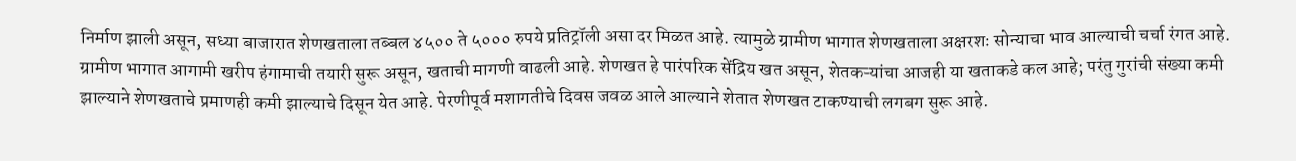निर्माण झाली असून, सध्या बाजारात शेणखताला तब्बल ४५०० ते ५००० रुपये प्रतिट्रॉली असा दर मिळत आहे. त्यामुळे ग्रामीण भागात शेणखताला अक्षरशः सोन्याचा भाव आल्याची चर्चा रंगत आहे. ग्रामीण भागात आगामी खरीप हंगामाची तयारी सुरू असून, खताची मागणी वाढली आहे. शेणखत हे पारंपरिक सेंद्रिय खत असून, शेतकऱ्यांचा आजही या खताकडे कल आहे; परंतु गुरांची संख्या कमी झाल्याने शेणखताचे प्रमाणही कमी झाल्याचे दिसून येत आहे. पेरणीपूर्व मशागतीचे दिवस जवळ आले आल्याने शेतात शेणखत टाकण्याची लगबग सुरू आहे.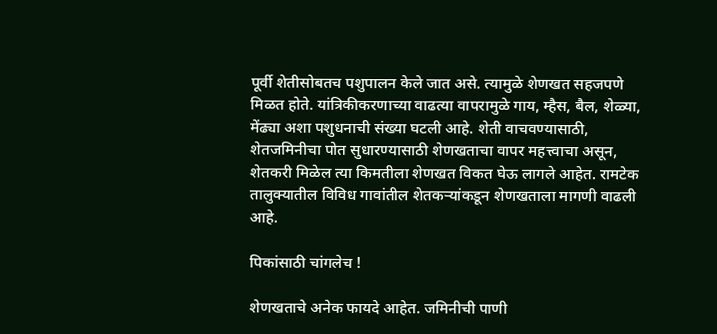पूर्वी शेतीसोबतच पशुपालन केले जात असे. त्यामुळे शेणखत सहजपणे मिळत होते. यांत्रिकीकरणाच्या वाढत्या वापरामुळे गाय, म्हैस, बैल, शेळ्या, मेंढ्या अशा पशुधनाची संख्या घटली आहे. शेती वाचवण्यासाठी, शेतजमिनीचा पोत सुधारण्यासाठी शेणखताचा वापर महत्त्वाचा असून, शेतकरी मिळेल त्या किमतीला शेणखत विकत घेऊ लागले आहेत. रामटेक तालुक्यातील विविध गावांतील शेतकर्‍यांकडून शेणखताला मागणी वाढली आहे.

पिकांसाठी चांगलेच !

शेणखताचे अनेक फायदे आहेत. जमिनीची पाणी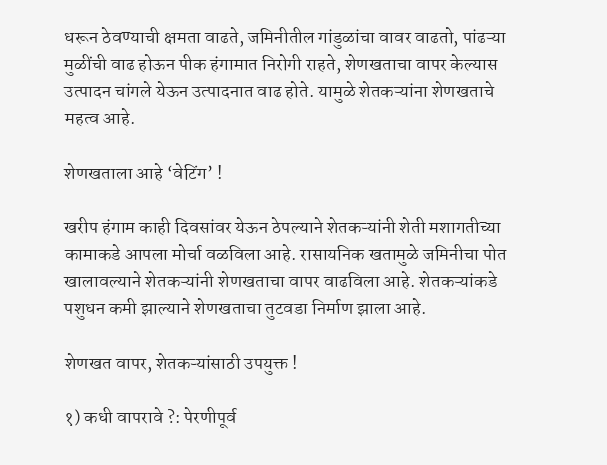धरून ठेवण्याची क्षमता वाढते, जमिनीतील गांडुळांचा वावर वाढतो, पांढऱ्या मुळींची वाढ होऊन पीक हंगामात निरोगी राहते, शेणखताचा वापर केल्यास उत्पादन चांगले येऊन उत्पादनात वाढ होते. यामुळे शेतकऱ्यांना शेणखताचे महत्व आहे.

शेणखताला आहे ‘वेटिंग’ !

खरीप हंगाम काही दिवसांवर येऊन ठेपल्याने शेतकऱ्यांनी शेती मशागतीच्या कामाकडे आपला मोर्चा वळविला आहे. रासायनिक खतामुळे जमिनीचा पोत खालावल्याने शेतकऱ्यांनी शेणखताचा वापर वाढविला आहे. शेतकऱ्यांकडे पशुधन कमी झाल्याने शेणखताचा तुटवडा निर्माण झाला आहे.

शेणखत वापर, शेतकऱ्यांसाठी उपयुक्त !

१) कधी वापरावे ?: पेरणीपूर्व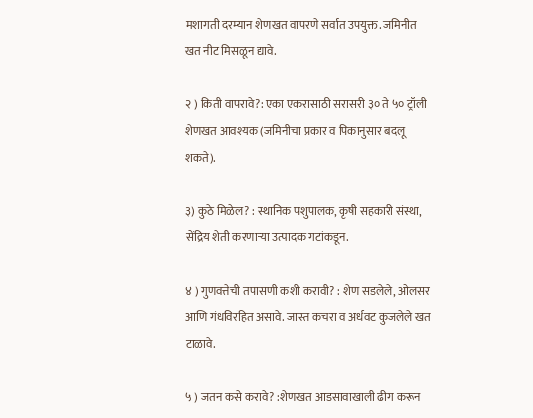मशागती दरम्यान शेणखत वापरणे सर्वात उपयुक्त. जमिनीत खत नीट मिसळून द्यावे.

२ ) किती वापरावे?: एका एकरासाठी सरासरी ३० ते ५० ट्रॉली शेणखत आवश्यक (जमिनीचा प्रकार व पिकानुसार बदलू शकते).

३) कुठे मिळेल? : स्थानिक पशुपालक, कृषी सहकारी संस्था, सेंद्रिय शेती करणाऱ्या उत्पादक गटांकडून.

४ ) गुणवत्तेची तपासणी कशी करावी? : शेण सडलेले, ओलसर आणि गंधविरहित असावे. जास्त कचरा व अर्धवट कुजलेले खत टाळावे.

५ ) जतन कसे करावे? :शेणखत आडसावाखाली ढीग करून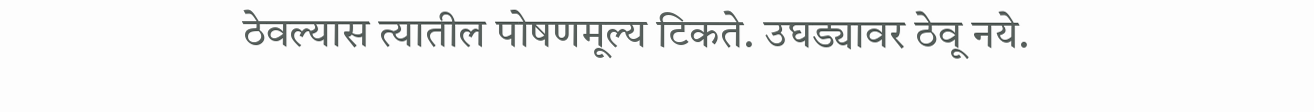ठेवल्यास त्यातील पोषणमूल्य टिकते. उघड्यावर ठेवू नये.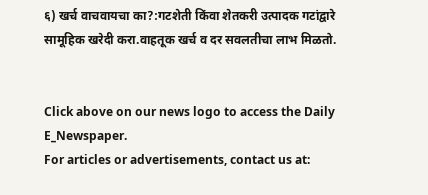६) खर्च वाचवायचा का?:गटशेती किंवा शेतकरी उत्पादक गटांद्वारे सामूहिक खरेदी करा.वाहतूक खर्च व दर सवलतीचा लाभ मिळतो.


Click above on our news logo to access the Daily E_Newspaper.
For articles or advertisements, contact us at: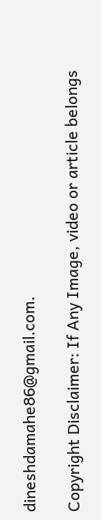dineshdamahe86@gmail.com.

Copyright Disclaimer: If Any Image, video or article belongs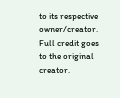to its respective owner/creator. Full credit goes to the original creator.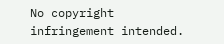No copyright infringement intended.